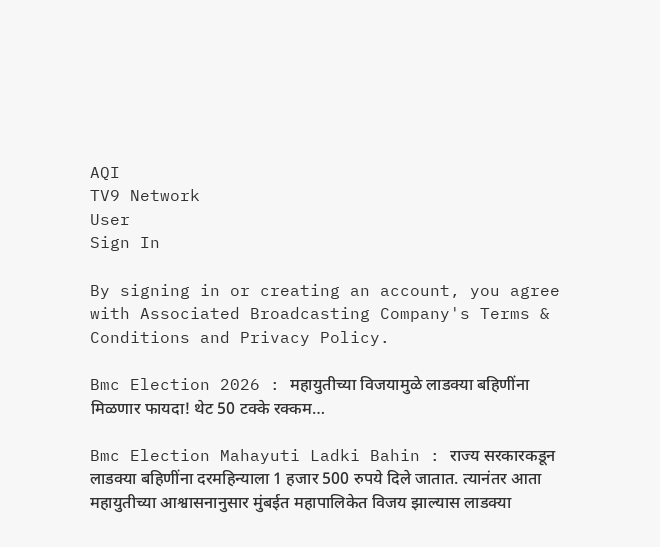AQI
TV9 Network
User
Sign In

By signing in or creating an account, you agree with Associated Broadcasting Company's Terms & Conditions and Privacy Policy.

Bmc Election 2026 : महायुतीच्या विजयामुळे लाडक्या बहि‍णींना मिळणार फायदा! थेट 50 टक्के रक्कम…

Bmc Election Mahayuti Ladki Bahin : राज्य सरकारकडून लाडक्या बहिणींना दरमहिन्याला 1 हजार 500 रुपये दिले जातात. त्यानंतर आता महायुतीच्या आश्वासनानुसार मुंबईत महापालिकेत विजय झाल्यास लाडक्या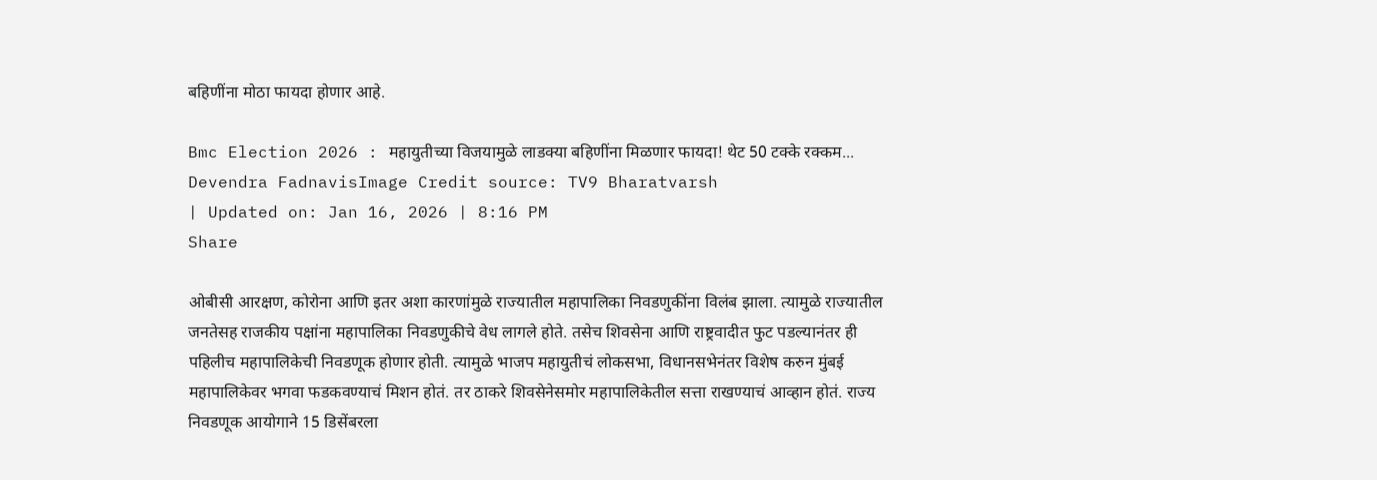बहिणींना मोठा फायदा होणार आहे.

Bmc Election 2026 : महायुतीच्या विजयामुळे लाडक्या बहि‍णींना मिळणार फायदा! थेट 50 टक्के रक्कम...
Devendra FadnavisImage Credit source: TV9 Bharatvarsh
| Updated on: Jan 16, 2026 | 8:16 PM
Share

ओबीसी आरक्षण, कोरोना आणि इतर अशा कारणांमुळे राज्यातील महापालिका निवडणुकींना विलंब झाला. त्यामुळे राज्यातील जनतेसह राजकीय पक्षांना महापालिका निवडणुकीचे वेध लागले होते. तसेच शिवसेना आणि राष्ट्रवादीत फुट पडल्यानंतर ही पहिलीच महापालिकेची निवडणूक होणार होती. त्यामुळे भाजप महायुतीचं लोकसभा, विधानसभेनंतर विशेष करुन मुंबई महापालिकेवर भगवा फडकवण्याचं मिशन होतं. तर ठाकरे शिवसेनेसमोर महापालिकेतील सत्ता राखण्याचं आव्हान होतं. राज्य निवडणूक आयोगाने 15 डिसेंबरला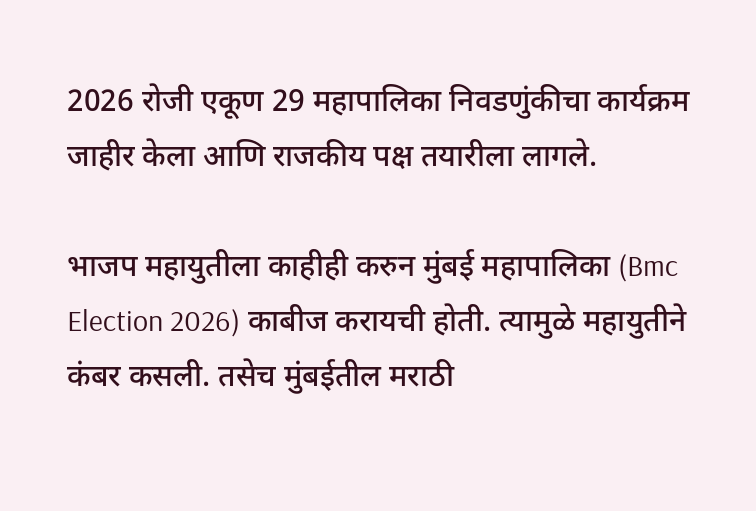2026 रोजी एकूण 29 महापालिका निवडणुंकीचा कार्यक्रम जाहीर केला आणि राजकीय पक्ष तयारीला लागले.

भाजप महायुतीला काहीही करुन मुंबई महापालिका (Bmc Election 2026) काबीज करायची होती. त्यामुळे महायुतीने कंबर कसली. तसेच मुंबईतील मराठी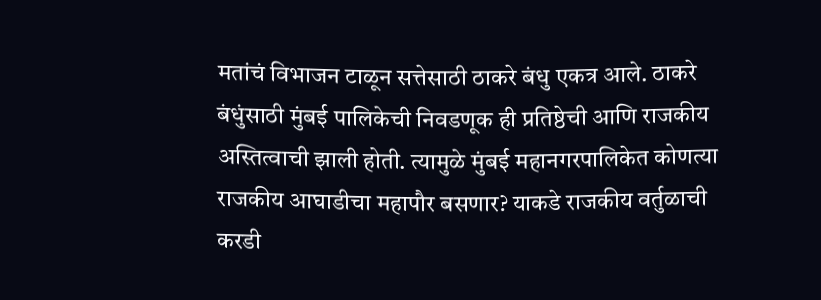मतांचं विभाजन टाळून सत्तेसाठी ठाकरे बंधु एकत्र आले. ठाकरे बंधुंसाठी मुंबई पालिकेची निवडणूक ही प्रतिष्ठेची आणि राजकीय अस्तित्वाची झाली होती. त्यामुळे मुंबई महानगरपालिकेत कोणत्या राजकीय आघाडीचा महापौर बसणार? याकडे राजकीय वर्तुळाची करडी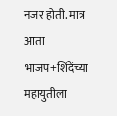नजर होती. मात्र आता भाजप+शिंदेंच्या महायुतीला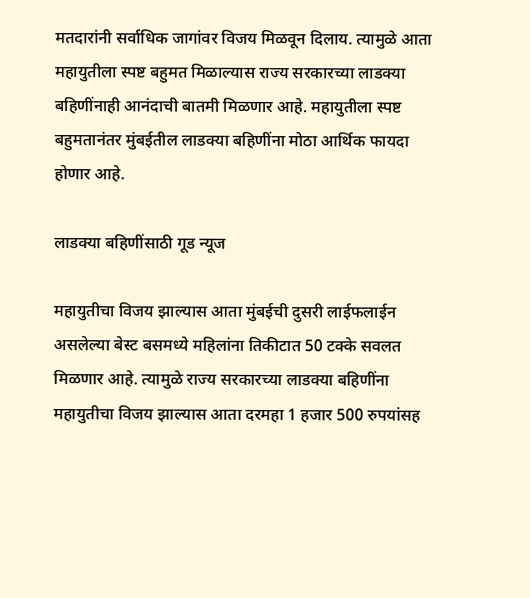मतदारांनी सर्वाधिक जागांवर विजय मिळवून दिलाय. त्यामुळे आता महायुतीला स्पष्ट बहुमत मिळाल्यास राज्य सरकारच्या लाडक्या बहि‍णींनाही आनंदाची बातमी मिळणार आहे. महायुतीला स्पष्ट बहुमतानंतर मुंबईतील लाडक्या बहि‍णींना मोठा आर्थिक फायदा होणार आहे.

लाडक्या बहि‍णींसाठी गूड न्यूज

महायुतीचा विजय झाल्यास आता मुंबईची दुसरी लाईफलाईन असलेल्या बेस्ट बसमध्ये महिलांना तिकीटात 50 टक्के सवलत मिळणार आहे. त्यामुळे राज्य सरकारच्या लाडक्या बहि‍णींना महायुतीचा विजय झाल्यास आता दरमहा 1 हजार 500 रुपयांसह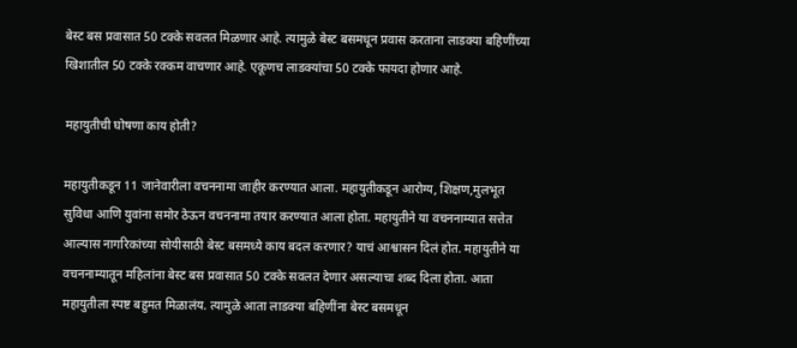बेस्ट बस प्रवासात 50 टक्के सवलत मिळणार आहे. त्यामुळे बेस्ट बसमधून प्रवास करताना लाडक्या बहिणींच्या खिशातील 50 टक्के रक्कम वाचणार आहे. एकूणच लाडक्यांचा 50 टक्के फायदा होणार आहे.

महायुतीची घोषणा काय होती?

महायुतीकडून 11 जानेवारीला वचननामा जाहीर करण्यात आला. महायुतीकडून आरोग्य, शिक्षण,मुलभूत सुविधा आणि युवांना समोर ठेऊन वचननामा तयार करण्यात आला होता. महायुतीने या वचननाम्यात सत्तेत आल्यास नागरिकांच्या सोयीसाठी बेस्ट बसमध्ये काय बदल करणार? याचं आश्वासन दिलं होत. महायुतीने या वचननाम्यातून महिलांना बेस्ट बस प्रवासात 50 टक्के सवलत देणार असल्याचा शब्द दिला होता. आता महायुतीला स्पष्ट बहुमत मिळालंय. त्यामुळे आता लाडक्या बहिणींना बेस्ट बसमधून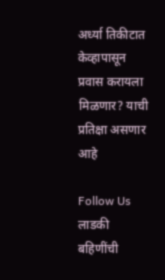अर्ध्या तिकीटात केव्हापासून प्रवास करायला मिळणार? याची प्रतिक्षा असणार आहे

Follow Us
लाडकी बहिणींची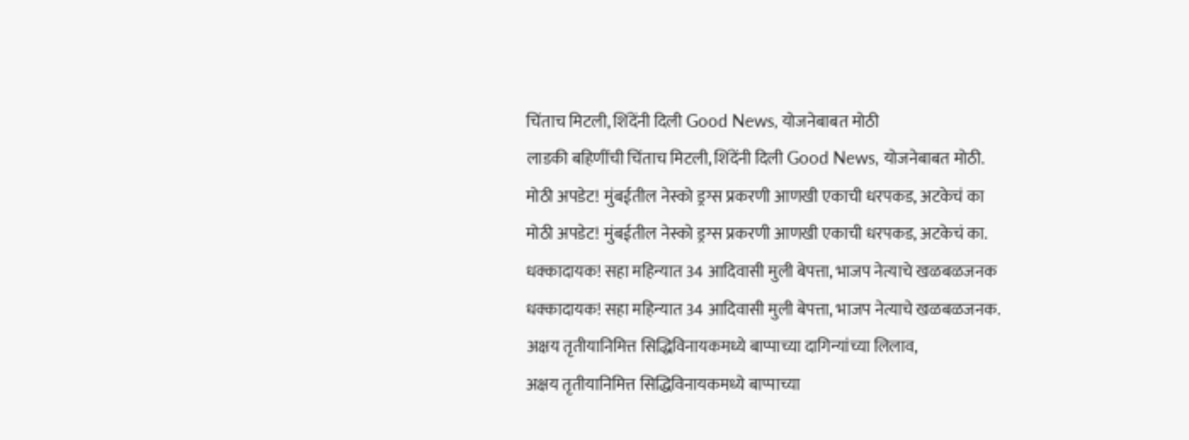चिंताच मिटली, शिंदेंनी दिली Good News, योजनेबाबत मोठी
लाडकी बहिणींची चिंताच मिटली, शिंदेंनी दिली Good News, योजनेबाबत मोठी.
मोठी अपडेट! मुंबईतील नेस्को ड्रग्स प्रकरणी आणखी एकाची धरपकड, अटकेचं का
मोठी अपडेट! मुंबईतील नेस्को ड्रग्स प्रकरणी आणखी एकाची धरपकड, अटकेचं का.
धक्कादायक! सहा महिन्यात 34 आदिवासी मुली बेपत्ता, भाजप नेत्याचे खळबळजनक
धक्कादायक! सहा महिन्यात 34 आदिवासी मुली बेपत्ता, भाजप नेत्याचे खळबळजनक.
अक्षय तृतीयानिमित्त सिद्धिविनायकमध्ये बाप्पाच्या दागिन्यांच्या लिलाव,
अक्षय तृतीयानिमित्त सिद्धिविनायकमध्ये बाप्पाच्या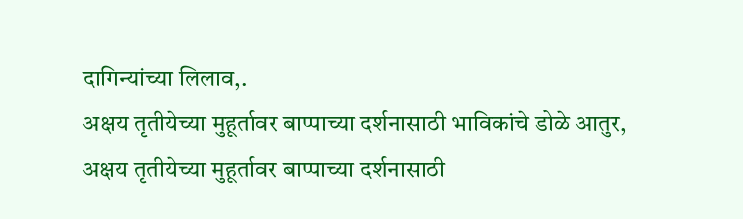दागिन्यांच्या लिलाव,.
अक्षय तृतीयेच्या मुहूर्तावर बाप्पाच्या दर्शनासाठी भाविकांचे डोळे आतुर,
अक्षय तृतीयेच्या मुहूर्तावर बाप्पाच्या दर्शनासाठी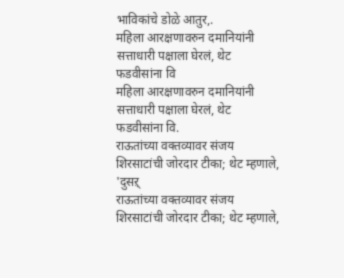भाविकांचे डोळे आतुर,.
महिला आरक्षणावरुन दमानियांनी सत्ताधारी पक्षाला घेरलं, थेट फडवीसांना वि
महिला आरक्षणावरुन दमानियांनी सत्ताधारी पक्षाला घेरलं, थेट फडवीसांना वि.
राऊतांच्या वक्तव्यावर संजय शिरसाटांची जोरदार टीका; थेट म्हणाले, 'दुसऱ्
राऊतांच्या वक्तव्यावर संजय शिरसाटांची जोरदार टीका; थेट म्हणाले,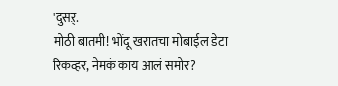'दुसऱ्.
मोठी बातमी! भोंदू खरातचा मोबाईल डेटा रिकव्हर, नेमकं काय आलं समोर?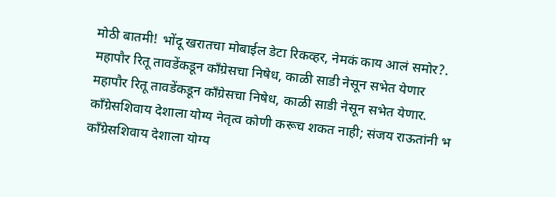मोठी बातमी! भोंदू खरातचा मोबाईल डेटा रिकव्हर, नेमकं काय आलं समोर?.
महापौर रितू तावडेंकडून काँग्रेसचा निषेध, काळी साडी नेसून सभेत येणार
महापौर रितू तावडेंकडून काँग्रेसचा निषेध, काळी साडी नेसून सभेत येणार.
काँग्रेसशिवाय देशाला योग्य नेतृत्व कोणी करूच शकत नाही; संजय राऊतांनी भ
काँग्रेसशिवाय देशाला योग्य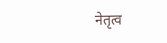नेतृत्व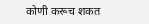कोणी करूच शकत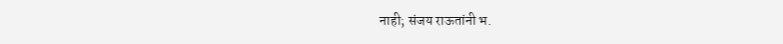नाही; संजय राऊतांनी भ.